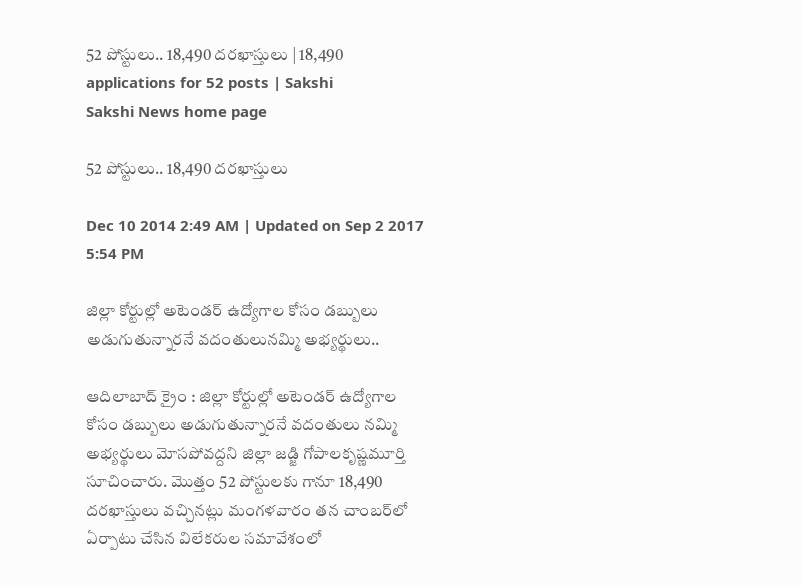52 పోస్టులు.. 18,490 దరఖాస్తులు | 18,490 applications for 52 posts | Sakshi
Sakshi News home page

52 పోస్టులు.. 18,490 దరఖాస్తులు

Dec 10 2014 2:49 AM | Updated on Sep 2 2017 5:54 PM

జిల్లా కోర్టుల్లో అటెండర్ ఉద్యోగాల కోసం డబ్బులు అడుగుతున్నారనే వదంతులునమ్మి అభ్యర్థులు..

ఆదిలాబాద్ క్రైం : జిల్లా కోర్టుల్లో అటెండర్ ఉద్యోగాల కోసం డబ్బులు అడుగుతున్నారనే వదంతులు నమ్మి అభ్యర్థులు మోసపోవద్దని జిల్లా జడ్జి గోపాలకృష్ణమూర్తి సూచించారు. మొత్తం 52 పోస్టులకు గానూ 18,490 దరఖాస్తులు వచ్చినట్లు మంగళవారం తన చాంబర్‌లో ఏర్పాటు చేసిన విలేకరుల సమావేశంలో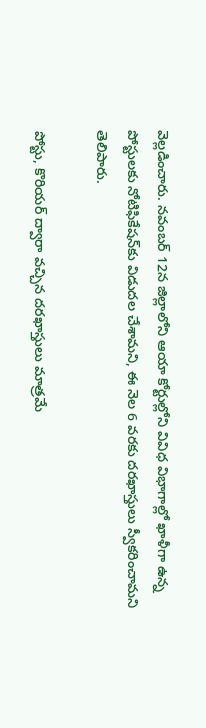వెల్లడించారు. నవంబర్ 12న జిల్లాలోని ఆయా కోర్టుల్లోని వివిధ విభాగాల్లో ఖాళీగా ఉన్న పోస్టులకు నోటిఫికేషన్‌కు విడుదల చేశామని, ఈ నెల 6 వరకు దరఖాస్తులు స్వీకరించామని తెలిపారు.

పోస్టు, కొరియర్ ద్వారా వచ్చిన దరఖాస్తులు మాత్రమే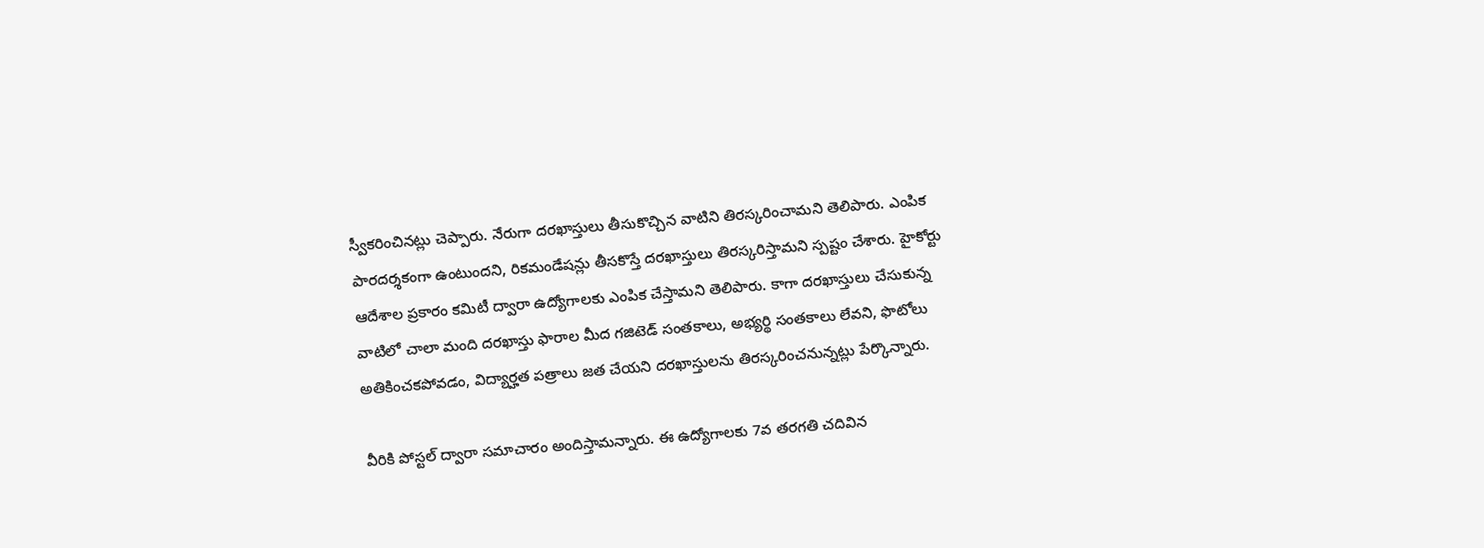స్వీకరించినట్లు చెప్పారు. నేరుగా దరఖాస్తులు తీసుకొచ్చిన వాటిని తిరస్కరించామని తెలిపారు. ఎంపిక పారదర్శకంగా ఉంటుందని, రికమండేషన్లు తీసకొస్తే దరఖాస్తులు తిరస్కరిస్తామని స్పష్టం చేశారు. హైకోర్టు ఆదేశాల ప్రకారం కమిటీ ద్వారా ఉద్యోగాలకు ఎంపిక చేస్తామని తెలిపారు. కాగా దరఖాస్తులు చేసుకున్న వాటిలో చాలా మంది దరఖాస్తు ఫారాల మీద గజిటెడ్ సంతకాలు, అభ్యర్థి సంతకాలు లేవని, ఫొటోలు అతికించకపోవడం, విద్యార్హత పత్రాలు జత చేయని దరఖాస్తులను తిరస్కరించనున్నట్లు పేర్కొన్నారు.

వీరికి పోస్టల్ ద్వారా సమాచారం అందిస్తామన్నారు. ఈ ఉద్యోగాలకు 7వ తరగతి చదివిన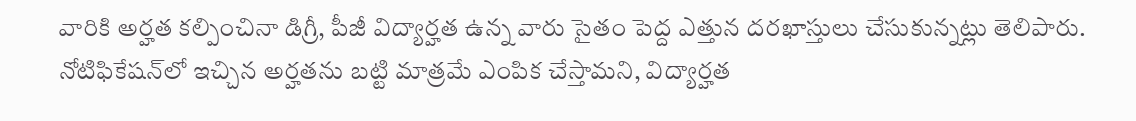వారికి అర్హత కల్పించినా డిగ్రీ, పీజీ విద్యార్హత ఉన్న వారు సైతం పెద్ద ఎత్తున దరఖాస్తులు చేసుకున్నట్లు తెలిపారు. నోటిఫికేషన్‌లో ఇచ్చిన అర్హతను బట్టి మాత్రమే ఎంపిక చేస్తామని, విద్యార్హత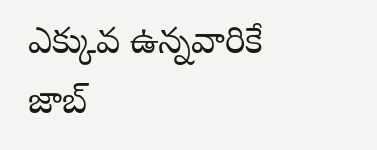ఎక్కువ ఉన్నవారికే జాబ్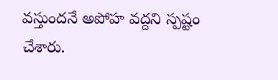వస్తుందనే అపోహ వద్దని స్పష్టం చేశారు.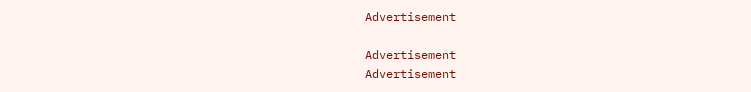Advertisement

Advertisement
Advertisement